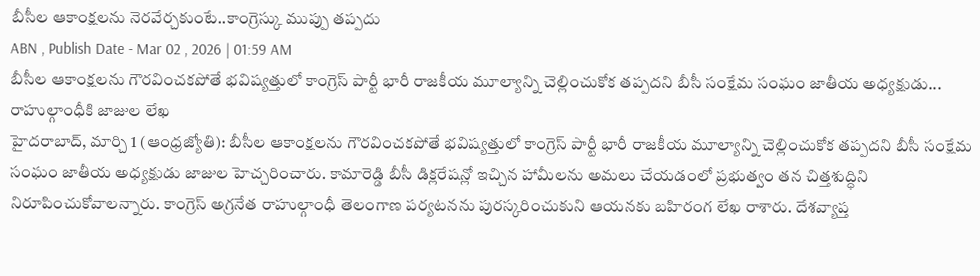బీసీల ఆకాంక్షలను నెరవేర్చకుంటే..కాంగ్రెస్కు ముప్పు తప్పదు
ABN , Publish Date - Mar 02 , 2026 | 01:59 AM
బీసీల ఆకాంక్షలను గౌరవించకపోతే భవిష్యత్తులో కాంగ్రెస్ పార్టీ భారీ రాజకీయ మూల్యాన్ని చెల్లించుకోక తప్పదని బీసీ సంక్షేమ సంఘం జాతీయ అధ్యక్షుడు...
రాహుల్గాంధీకి జాజుల లేఖ
హైదరాబాద్, మార్చి 1 (ఆంధ్రజ్యోతి): బీసీల ఆకాంక్షలను గౌరవించకపోతే భవిష్యత్తులో కాంగ్రెస్ పార్టీ భారీ రాజకీయ మూల్యాన్ని చెల్లించుకోక తప్పదని బీసీ సంక్షేమ సంఘం జాతీయ అధ్యక్షుడు జాజుల హెచ్చరించారు. కామారెడ్డి బీసీ డిక్లరేషన్లో ఇచ్చిన హామీలను అమలు చేయడంలో ప్రభుత్వం తన చిత్తశుద్ధిని నిరూపించుకోవాలన్నారు. కాంగ్రెస్ అగ్రనేత రాహుల్గాంధీ తెలంగాణ పర్యటనను పురస్కరించుకుని ఆయనకు బహిరంగ లేఖ రాశారు. దేశవ్యాప్త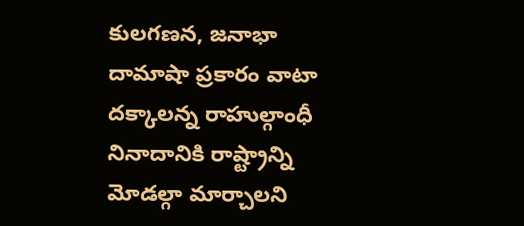కులగణన, జనాభా దామాషా ప్రకారం వాటా దక్కాలన్న రాహుల్గాంధీ నినాదానికి రాష్ట్రాన్ని మోడల్గా మార్చాలని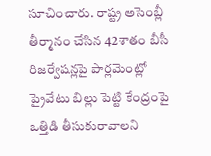సూచించారు. రాష్ట్ర అసెంబ్లీ తీర్మానం చేసిన 42శాతం బీసీ రిజర్వేషన్లపై పార్లమెంట్లో ప్రైవేటు బిల్లు పెట్టి కేంద్రంపై ఒత్తిడి తీసుకురావాలని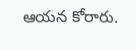ఆయన కోరారు.